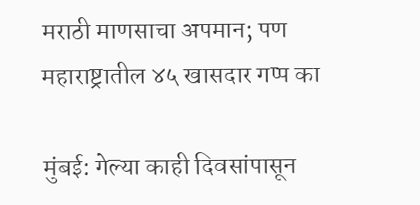मराठी माणसाचा अपमान; पण महाराष्ट्रातील ४५ खासदार गप्प का

मुंबई: गेल्या काही दिवसांपासून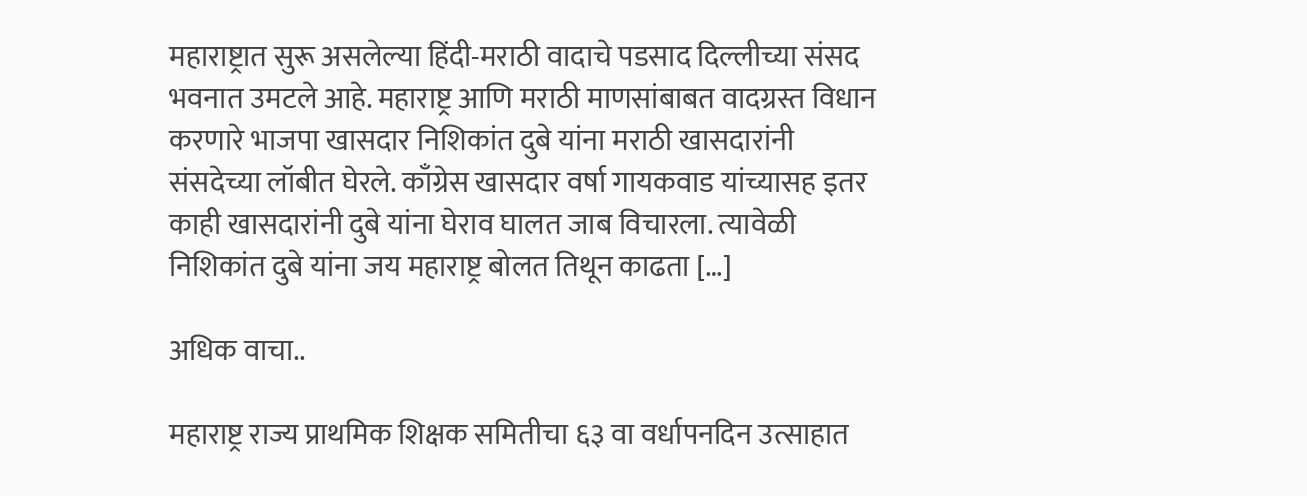महाराष्ट्रात सुरू असलेल्या हिंदी-मराठी वादाचे पडसाद दिल्लीच्या संसद भवनात उमटले आहे. महाराष्ट्र आणि मराठी माणसांबाबत वादग्रस्त विधान करणारे भाजपा खासदार निशिकांत दुबे यांना मराठी खासदारांनी संसदेच्या लॉबीत घेरले. काँग्रेस खासदार वर्षा गायकवाड यांच्यासह इतर काही खासदारांनी दुबे यांना घेराव घालत जाब विचारला. त्यावेळी निशिकांत दुबे यांना जय महाराष्ट्र बोलत तिथून काढता […]

अधिक वाचा..

महाराष्ट्र राज्य प्राथमिक शिक्षक समितीचा ६३ वा वर्धापनदिन उत्साहात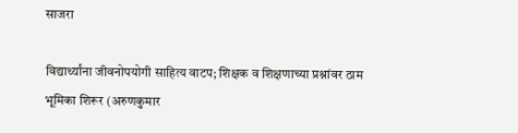साजरा

विद्यार्थ्यांना जीवनोपयोगी साहित्य वाटप; शिक्षक व शिक्षणाच्या प्रश्नांवर ठाम भूमिका शिरूर (अरुणकुमार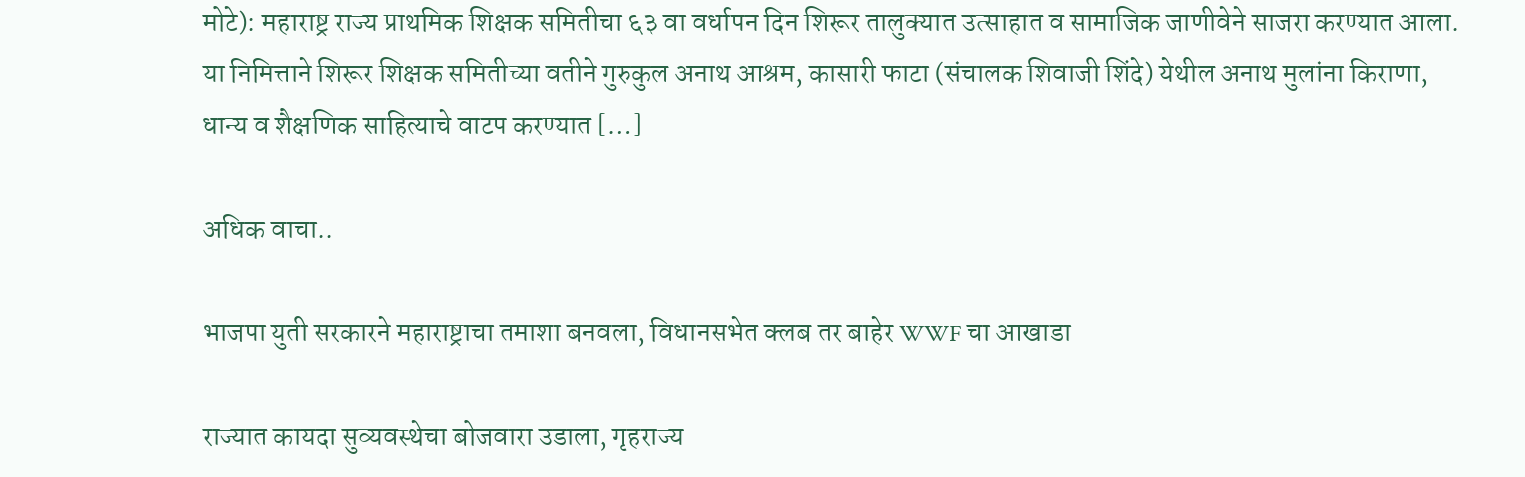मोटे): महाराष्ट्र राज्य प्राथमिक शिक्षक समितीचा ६३ वा वर्धापन दिन शिरूर तालुक्यात उत्साहात व सामाजिक जाणीवेने साजरा करण्यात आला. या निमित्ताने शिरूर शिक्षक समितीच्या वतीने गुरुकुल अनाथ आश्रम, कासारी फाटा (संचालक शिवाजी शिंदे) येथील अनाथ मुलांना किराणा, धान्य व शैक्षणिक साहित्याचे वाटप करण्यात […]

अधिक वाचा..

भाजपा युती सरकारने महाराष्ट्राचा तमाशा बनवला, विधानसभेत क्लब तर बाहेर WWF चा आखाडा

राज्यात कायदा सुव्यवस्थेचा बोजवारा उडाला, गृहराज्य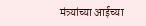मंत्र्यांच्या आईच्या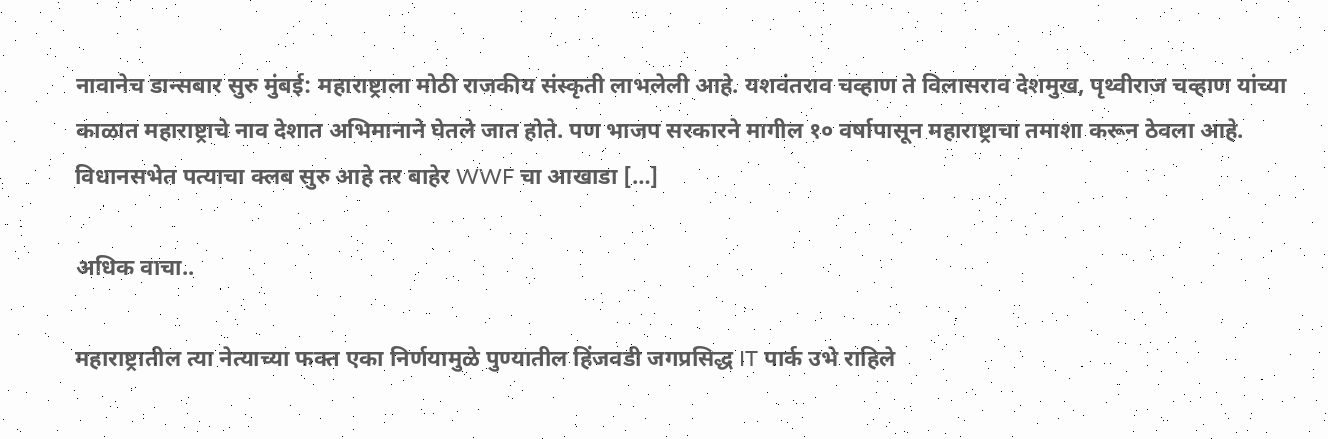नावानेच डान्सबार सुरु मुंबई: महाराष्ट्राला मोठी राजकीय संस्कृती लाभलेली आहे. यशवंतराव चव्हाण ते विलासराव देशमुख, पृथ्वीराज चव्हाण यांच्या काळात महाराष्ट्राचे नाव देशात अभिमानाने घेतले जात होते. पण भाजप सरकारने मागील १० वर्षापासून महाराष्ट्राचा तमाशा करून ठेवला आहे. विधानसभेत पत्याचा क्लब सुरु आहे तर बाहेर WWF चा आखाडा […]

अधिक वाचा..

महाराष्ट्रातील त्या नेत्याच्या फक्त एका निर्णयामुळे पुण्यातील हिंजवडी जगप्रसिद्ध IT पार्क उभे राहिले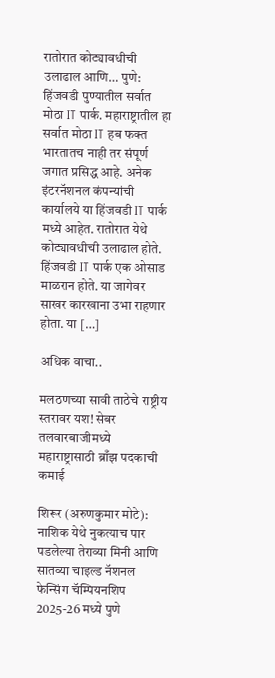रातोरात कोट्यावधीची उलाढाल आणि… पुणे: हिंजवडी पुण्यातील सर्वात मोठा IT पार्क. महाराष्ट्रातील हा सर्वात मोठा IT हब फक्त भारतातच नाही तर संपूर्ण जगात प्रसिद्ध आहे. अनेक इंटरनॅशनल कंपन्यांची कार्यालये या हिंजवडी IT पार्क मध्ये आहेत. रातोरात येथे कोट्यावधीची उलाढाल होते. हिंजवडी IT पार्क एक ओसाड माळरान होते. या जागेवर साखर कारखाना उभा राहणार होता. या […]

अधिक वाचा..

मलठणच्या सावी ताठेचे राष्ट्रीय स्तरावर यश! सेबर तलवारबाजीमध्ये महाराष्ट्रासाठी ब्राँझ पदकाची कमाई

शिरूर (अरुणकुमार मोटे): नाशिक येथे नुकत्याच पार पडलेल्या तेराव्या मिनी आणि सातव्या चाइल्ड नॅशनल फेन्सिंग चॅम्पियनशिप 2025-26 मध्ये पुणे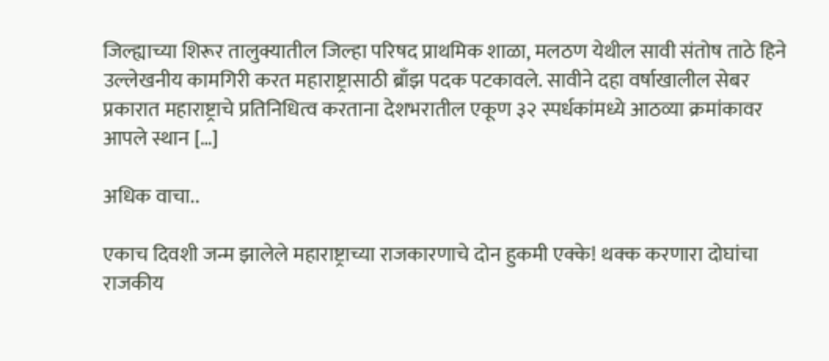जिल्ह्याच्या शिरूर तालुक्यातील जिल्हा परिषद प्राथमिक शाळा, मलठण येथील सावी संतोष ताठे हिने उल्लेखनीय कामगिरी करत महाराष्ट्रासाठी ब्राँझ पदक पटकावले. सावीने दहा वर्षाखालील सेबर प्रकारात महाराष्ट्राचे प्रतिनिधित्व करताना देशभरातील एकूण ३२ स्पर्धकांमध्ये आठव्या क्रमांकावर आपले स्थान […]

अधिक वाचा..

एकाच दिवशी जन्म झालेले महाराष्ट्राच्या राजकारणाचे दोन हुकमी एक्के! थक्क करणारा दोघांचा राजकीय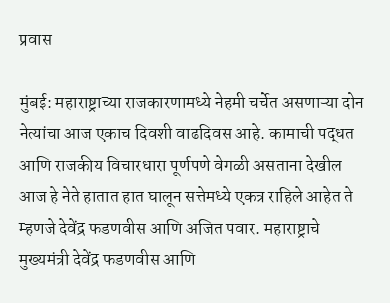प्रवास

मुंबई: महाराष्ट्राच्या राजकारणामध्ये नेहमी चर्चेत असणाऱ्या दोन नेत्यांचा आज एकाच दिवशी वाढदिवस आहे. कामाची पद्धत आणि राजकीय विचारधारा पूर्णपणे वेगळी असताना देखील आज हे नेते हातात हात घालून सत्तेमध्ये एकत्र राहिले आहेत ते म्हणजे देवेंद्र फडणवीस आणि अजित पवार. महाराष्ट्राचे मुख्यमंत्री देवेंद्र फडणवीस आणि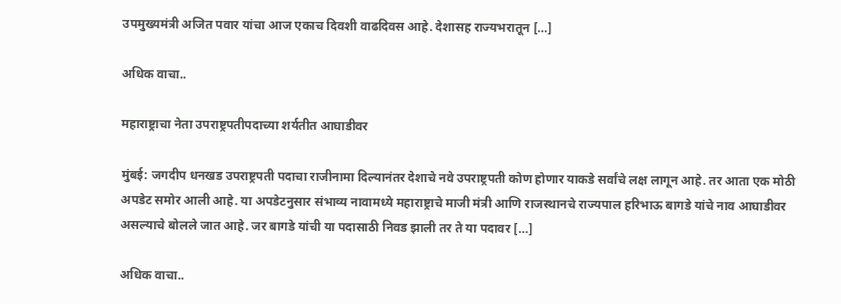उपमुख्यमंत्री अजित पवार यांचा आज एकाच दिवशी वाढदिवस आहे. देशासह राज्यभरातून […]

अधिक वाचा..

महाराष्ट्राचा नेता उपराष्ट्रपतीपदाच्या शर्यतीत आघाडीवर

मुंबई: जगदीप धनखड उपराष्ट्रपती पदाचा राजीनामा दिल्यानंतर देशाचे नवे उपराष्ट्रपती कोण होणार याकडे सर्वांचे लक्ष लागून आहे. तर आता एक मोठी अपडेट समोर आली आहे. या अपडेटनुसार संभाव्य नावामध्ये महाराष्ट्राचे माजी मंत्री आणि राजस्थानचे राज्यपाल हरिभाऊ बागडे यांचे नाव आघाडीवर असल्याचे बोलले जात आहे. जर बागडे यांची या पदासाठी निवड झाली तर ते या पदावर […]

अधिक वाचा..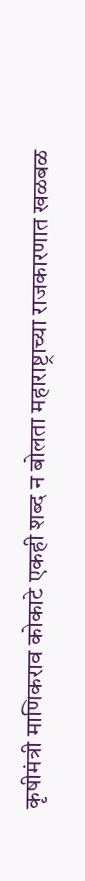कृषीमंत्री माणिकराव कोकाटे एकही शब्द न बोलता महाराष्ट्राच्या राजकारणात खळबळ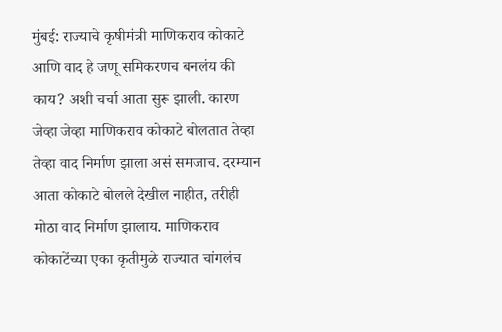मुंबई: राज्याचे कृषीमंत्री माणिकराव कोकाटे आणि वाद हे जणू समिकरणच बनलंय की काय? अशी चर्चा आता सुरू झाली. कारण जेव्हा जेव्हा माणिकराव कोकाटे बोलतात तेव्हा तेव्हा वाद निर्माण झाला असं समजाच. दरम्यान आता कोकाटे बोलले देखील नाहीत, तरीही मोठा वाद निर्माण झालाय. माणिकराव कोकाटेंच्या एका कृतीमुळे राज्यात चांगलंच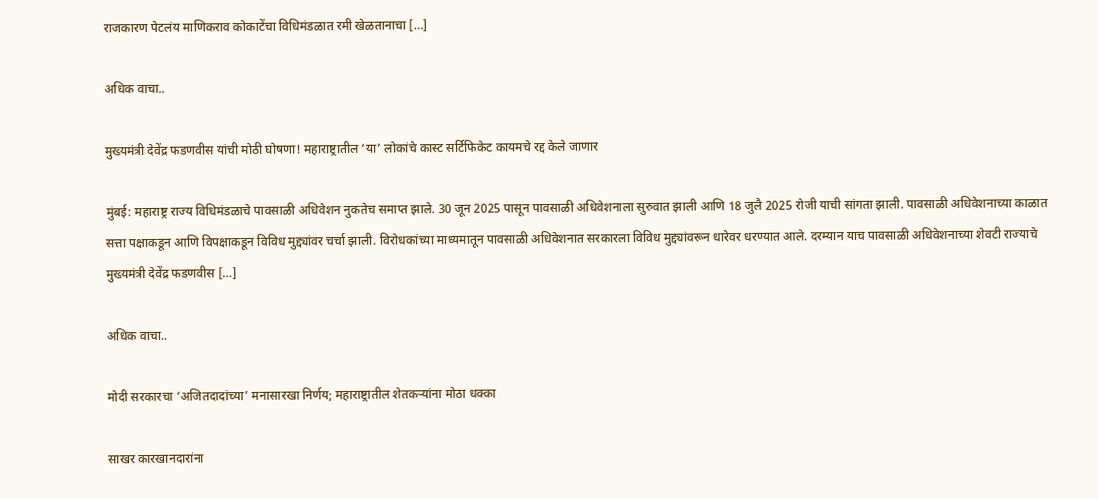राजकारण पेटलंय माणिकराव कोकाटेंचा विधिमंडळात रमी खेळतानाचा […]

अधिक वाचा..

मुख्यमंत्री देवेंद्र फडणवीस यांची मोठी घोषणा! महाराष्ट्रातील ‘या’ लोकांचे कास्ट सर्टिफिकेट कायमचे रद्द केले जाणार

मुंबई: महाराष्ट्र राज्य विधिमंडळाचे पावसाळी अधिवेशन नुकतेच समाप्त झाले. 30 जून 2025 पासून पावसाळी अधिवेशनाला सुरुवात झाली आणि 18 जुलै 2025 रोजी याची सांगता झाली. पावसाळी अधिवेशनाच्या काळात सत्ता पक्षाकडून आणि विपक्षाकडून विविध मुद्द्यांवर चर्चा झाली. विरोधकांच्या माध्यमातून पावसाळी अधिवेशनात सरकारला विविध मुद्द्यांवरून धारेवर धरण्यात आले. दरम्यान याच पावसाळी अधिवेशनाच्या शेवटी राज्याचे मुख्यमंत्री देवेंद्र फडणवीस […]

अधिक वाचा..

मोदी सरकारचा ‘अजितदादांच्या’ मनासारखा निर्णय; महाराष्ट्रातील शेतकऱ्यांना मोठा धक्का

साखर कारखानदारांना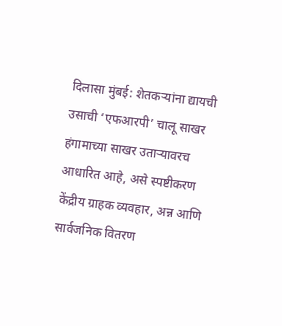दिलासा मुंबई: शेतकर्‍यांना द्यायची उसाची ‘एफआरपी’ चालू साखर हंगामाच्या साखर उताऱ्यावरच आधारित आहे, असे स्पष्टीकरण केंद्रीय ग्राहक व्यवहार, अन्न आणि सार्वजनिक वितरण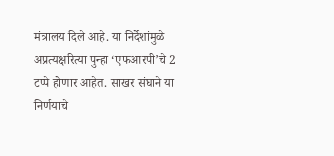मंत्रालय दिले आहे. या निर्देशांमुळे अप्रत्यक्षरित्या पुन्हा ‘एफआरपी’चे 2 टप्पे होणार आहेत. साखर संघाने या निर्णयाचे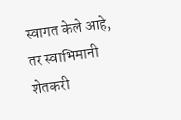स्वागत केले आहे, तर स्वाभिमानी शेतकरी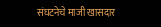संघटनेचे माजी खासदार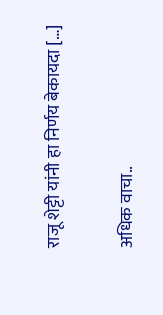राजू शेट्टी यांनी हा निर्णय बेकायदा […]

अधिक वाचा..